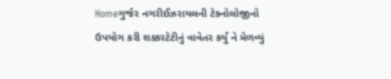Homeગુર્જર નગરીઈઝરાયલની ટેક્નોલોજીનો ઉપયોગ કરી શક્કરટેટીનું વાવેતર કર્યું ને મેળવ્યું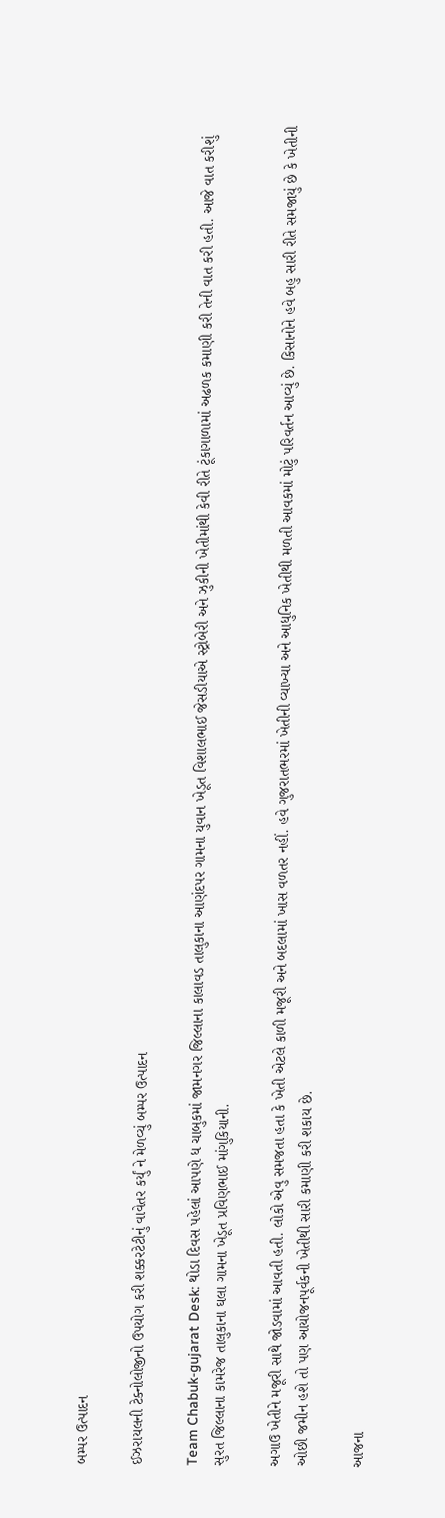બમ્પર ઉત્પાદન

ઈઝરાયલની ટેક્નોલોજીનો ઉપયોગ કરી શક્કરટેટીનું વાવેતર કર્યું ને મેળવ્યું બમ્પર ઉત્પાદન

Team Chabuk-gujarat Desk: થોડા દિવસ પહેલાં આપણે ધ ચાબુકમાં જામનગર જિલ્લાના કાલાવડ તાલુકાના આણંદપર ગામના યુવાન ખેડૂત વિશાલભાઈ જેસડીયાએ સ્ટ્રોબેરી અને ઝુકીની ખેતીમાંથી કેવી રીતે ટૂંકાગાળામાં અઢળક કમાણી કરી તેની વાત કરી હતી. આજે વાત કરીશું સુરત જિલ્લાના કામરેજ તાલુકાના ઘલા ગામના ખેડૂત પ્રવિણભાઈ માંગુકિયાની.

અગાઉ ખેતીને મજૂરી સાથે જોડવામાં આવતી હતી. લોકો એવુ સમજતા હતા કે ખેતી એટલે કાળી મજૂરી અને બદલામાં ખાસ વળતર નહીં. હવે ગુજરાતભરમાં ખેતીની વ્‍યાખ્‍યા અને આધુનિક ખેતીથી મળતી આવકમાં મોટું પરિવર્તન આવ્‍યું છે. કિસાનોને હવે બહુ સારી રીતે સમજાયું છે કે ખેતીની ઓછી જમીન હશે તો પણ આયોજનપૂર્વકની ખેતીથી સારી કમાણી કરી શકાય છે.

આજના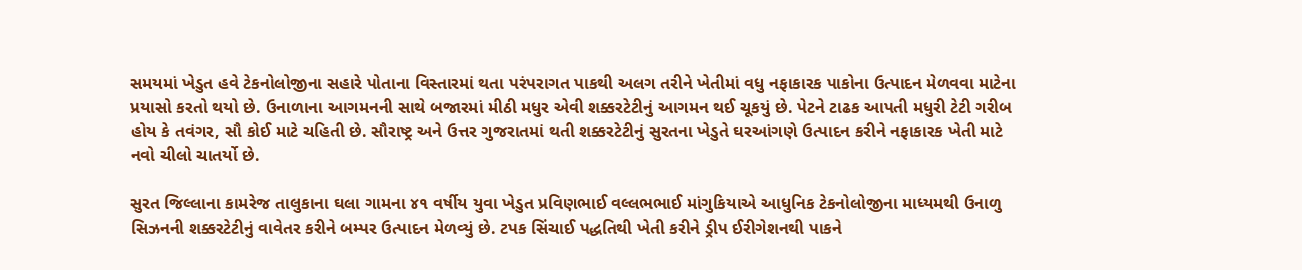સમયમાં ખેડુત હવે ટેકનોલોજીના સહારે પોતાના વિસ્તારમાં થતા પરંપરાગત પાકથી અલગ તરીને ખેતીમાં વધુ નફાકારક પાકોના ઉત્પાદન મેળવવા માટેના પ્રયાસો કરતો થયો છે. ઉનાળાના આગમનની સાથે બજારમાં મીઠી મધુર એવી શક્કરટેટીનું આગમન થઈ ચૂકયું છે. પેટને ટાઢક આપતી મધુરી ટેટી ગરીબ હોય કે તવંગર, સૌ કોઈ માટે ચહિતી છે. સૌરાષ્ટ્ર અને ઉત્તર ગુજરાતમાં થતી શક્કરટેટીનું સુરતના ખેડુતે ઘરઆંગણે ઉત્પાદન કરીને નફાકારક ખેતી માટે નવો ચીલો ચાતર્યો છે.

સુરત જિલ્લાના કામરેજ તાલુકાના ઘલા ગામના ૪૧ વર્ષીય યુવા ખેડુત પ્રવિણભાઈ વલ્લભભાઈ માંગુકિયાએ આધુનિક ટેકનોલોજીના માધ્યમથી ઉનાળુ સિઝનની શક્કરટેટીનું વાવેતર કરીને બમ્પર ઉત્પાદન મેળવ્યું છે. ટપક સિંચાઈ પદ્ધતિથી ખેતી કરીને ડ્રીપ ઈરીગેશનથી પાકને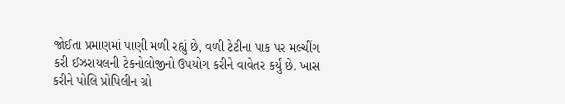જોઈતા પ્રમાણમાં પાણી મળી રહ્યું છે, વળી ટેટીના પાક પર મલ્ચીંગ કરી ઈઝરાયલની ટેકનોલોજીનો ઉપયોગ કરીને વાવેતર કર્યું છે. ખાસ કરીને પોલિ પ્રોપિલીન ગ્રો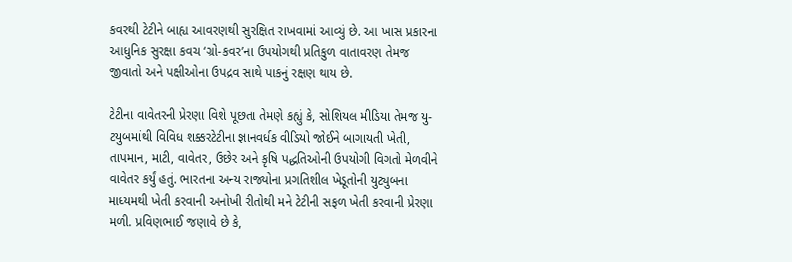કવરથી ટેટીને બાહ્ય આવરણથી સુરક્ષિત રાખવામાં આવ્યું છે. આ ખાસ પ્રકારના આધુનિક સુરક્ષા કવચ ‘ગ્રો-કવર’ના ઉપયોગથી પ્રતિકુળ વાતાવરણ તેમજ જીવાતો અને પક્ષીઓના ઉપદ્રવ સાથે પાકનું રક્ષણ થાય છે.

ટેટીના વાવેતરની પ્રેરણા વિશે પૂછતા તેમણે કહ્યું કે, સોશિયલ મીડિયા તેમજ યુ-ટયુબમાંથી વિવિધ શક્કરટેટીના જ્ઞાનવર્ધક વીડિયો જોઈને બાગાયતી ખેતી, તાપમાન, માટી, વાવેતર, ઉછેર અને કૃષિ પદ્ધતિઓની ઉપયોગી વિગતો મેળવીને વાવેતર કર્યું હતું. ભારતના અન્ય રાજ્યોના પ્રગતિશીલ ખેડૂતોની યુટ્યુબના માધ્યમથી ખેતી કરવાની અનોખી રીતોથી મને ટેટીની સફળ ખેતી કરવાની પ્રેરણા મળી. પ્રવિણભાઈ જણાવે છે કે,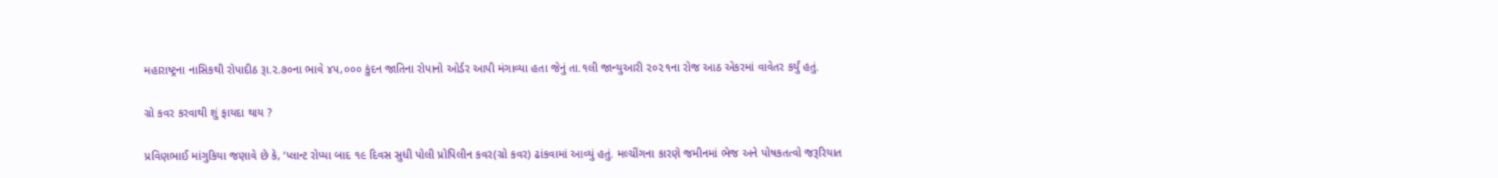મહારાષ્ટ્રના નાસિકથી રોપાદીઠ રૂા.૨.૭૦ના ભાવે ૪૫,૦૦૦ કુંદન જાતિના રોપાનો ઓર્ડર આપી મંગાવ્યા હતા જેનું તા.૧લી જાન્યુઆરી ૨૦૨૧ના રોજ આઠ એકરમાં વાવેતર કર્યું હતું.

ગ્રો કવર કરવાથી શું ફાયદા થાય ?

પ્રવિણભાઈ માંગુકિયા જણાવે છે કે, ‘પ્લાન્ટ રોપ્યા બાદ ૧૯ દિવસ સુધી પોલી પ્રોપિલીન કવર(ગ્રો કવર) ઢાંકવામાં આવ્યું હતું. મલ્ચીંગના કારણે જમીનમાં ભેજ અને પોષકતત્વો જરૂરિયાત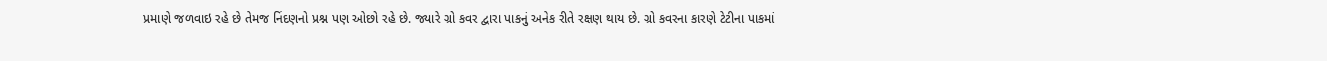પ્રમાણે જળવાઇ રહે છે તેમજ નિંદણનો પ્રશ્ન પણ ઓછો રહે છે. જ્યારે ગ્રો કવર દ્વારા પાકનું અનેક રીતે રક્ષણ થાય છે. ગ્રો કવરના કારણે ટેટીના પાકમાં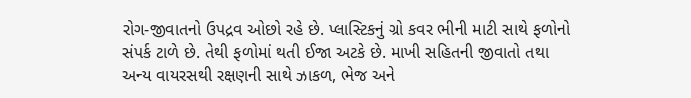રોગ-જીવાતનો ઉપદ્રવ ઓછો રહે છે. પ્લાસ્ટિકનું ગ્રો કવર ભીની માટી સાથે ફળોનો સંપર્ક ટાળે છે. તેથી ફળોમાં થતી ઈજા અટકે છે. માખી સહિતની જીવાતો તથા અન્ય વાયરસથી રક્ષણની સાથે ઝાકળ, ભેજ અને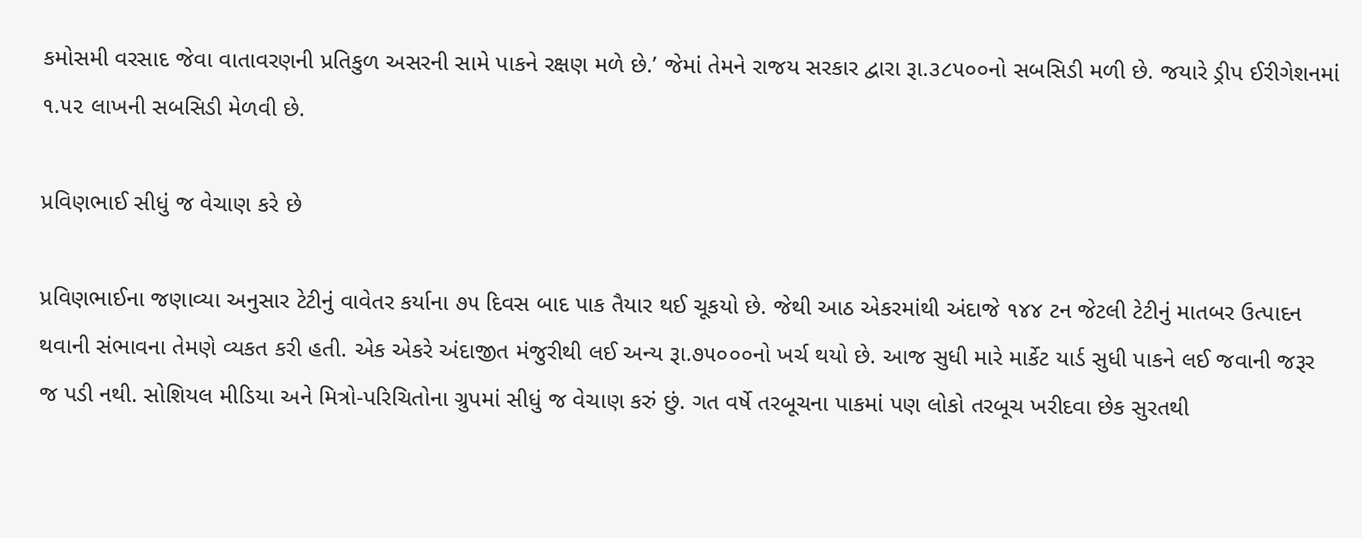કમોસમી વરસાદ જેવા વાતાવરણની પ્રતિકુળ અસરની સામે પાકને રક્ષણ મળે છે.’ જેમાં તેમને રાજય સરકાર દ્વારા રૂા.૩૮૫૦૦નો સબસિડી મળી છે. જયારે ડ્રીપ ઈરીગેશનમાં ૧.૫૨ લાખની સબસિડી મેળવી છે.

પ્રવિણભાઈ સીધું જ વેચાણ કરે છે

પ્રવિણભાઈના જણાવ્યા અનુસાર ટેટીનું વાવેતર કર્યાના ૭૫ દિવસ બાદ પાક તૈયાર થઈ ચૂકયો છે. જેથી આઠ એકરમાંથી અંદાજે ૧૪૪ ટન જેટલી ટેટીનું માતબર ઉત્પાદન થવાની સંભાવના તેમણે વ્યકત કરી હતી. એક એકરે અંદાજીત મંજુરીથી લઈ અન્ય રૂા.૭૫૦૦૦નો ખર્ચ થયો છે. આજ સુધી મારે માર્કેટ યાર્ડ સુધી પાકને લઈ જવાની જરૂર જ પડી નથી. સોશિયલ મીડિયા અને મિત્રો-પરિચિતોના ગ્રુપમાં સીધું જ વેચાણ કરું છું. ગત વર્ષે તરબૂચના પાકમાં પણ લોકો તરબૂચ ખરીદવા છેક સુરતથી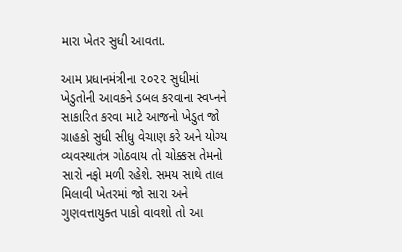મારા ખેતર સુધી આવતા.

આમ પ્રધાનમંત્રીના ૨૦૨૨ સુધીમાં ખેડુતોની આવકને ડબલ કરવાના સ્વપ્નને સાકારિત કરવા માટે આજનો ખેડુત જો ગ્રાહકો સુધી સીધુ વેચાણ કરે અને યોગ્ય વ્યવસ્થાતંત્ર ગોઠવાય તો ચોક્કસ તેમનો સારો નફો મળી રહેશે. સમય સાથે તાલ મિલાવી ખેતરમાં જો સારા અને ગુણવત્તાયુક્ત પાકો વાવશો તો આ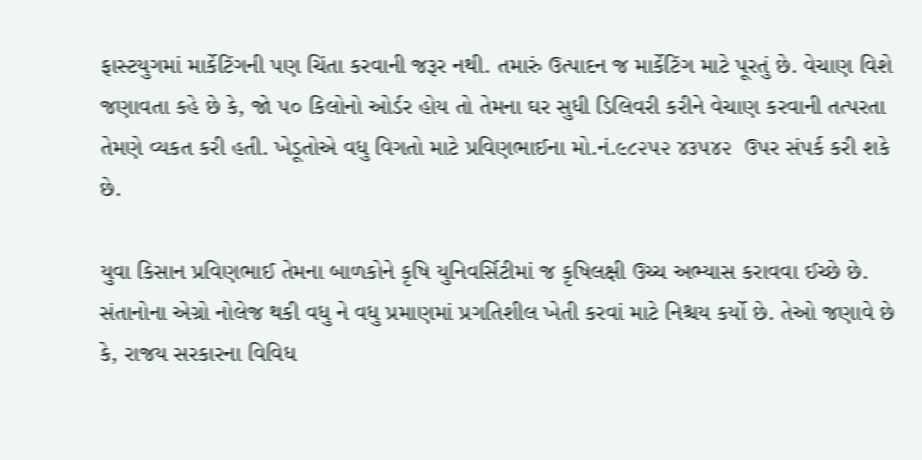ફાસ્‍ટયુગમાં માર્કેટિંગની પણ ચિંતા કરવાની જરૂર નથી. તમારું ઉત્પાદન જ માર્કેટિંગ માટે પૂરતું છે. વેચાણ વિશે જણાવતા કહે છે કે, જો ૫૦ કિલોનો ઓર્ડર હોય તો તેમના ઘર સુધી ડિલિવરી કરીને વેચાણ કરવાની તત્પરતા તેમણે વ્યકત કરી હતી. ખેડૂતોએ વધુ વિગતો માટે પ્રવિણભાઈના મો.નં.૯૮૨૫૨ ૪૩૫૪૨  ઉપર સંપર્ક કરી શકે છે.

યુવા કિસાન પ્રવિણભાઈ તેમના બાળકોને કૃષિ યુનિવર્સિટીમાં જ કૃષિલક્ષી ઉચ્ચ અભ્યાસ કરાવવા ઈચ્છે છે. સંતાનોના એગ્રો નોલેજ થકી વધુ ને વધુ પ્રમાણમાં પ્રગતિશીલ ખેતી કરવાં માટે નિશ્ચય કર્યો છે. તેઓ જણાવે છે કે, રાજય સરકારના વિવિધ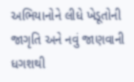અભિયાનોને લીધે ખેડૂતોની જાગૃતિ અને નવું જાણવાની ધગશથી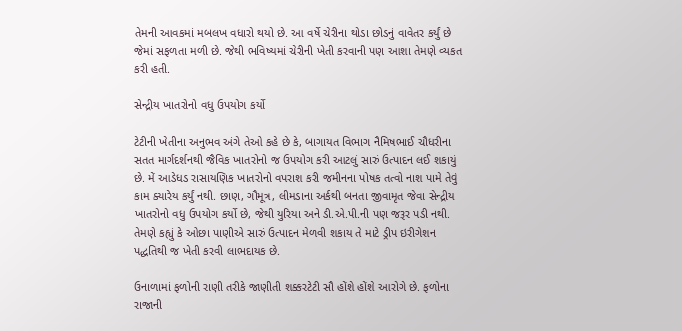તેમની આવકમાં મબલખ વધારો થયો છે. આ વર્ષે ચેરીના થોડા છોડનું વાવેતર કર્યું છે જેમાં સફળતા મળી છે. જેથી ભવિષ્યમાં ચેરીની ખેતી કરવાની પણ આશા તેમણે વ્યકત કરી હતી.

સેન્દ્રીય ખાતરોનો વધુ ઉપયોગ કર્યો

ટેટીની ખેતીના અનુભવ અંગે તેઓ કહે છે કે, બાગાયત વિભાગ નૈમિષભાઈ ચૌધરીના સતત માર્ગદર્શનથી જૈવિક ખાતરોનો જ ઉપયોગ કરી આટલું સારું ઉત્પાદન લઈ શકાયું છે. મેં આડેધડ રાસાયણિક ખાતરોનો વપરાશ કરી જમીનના પોષક તત્વો નાશ પામે તેવું કામ ક્યારેય કર્યું નથી. છાણ, ગૌમૂત્ર, લીમડાના અર્કથી બનતા જીવામૃત જેવા સેન્દ્રીય ખાતરોનો વધુ ઉપયોગ કર્યો છે, જેથી યુરિયા અને ડી.એ.પી.ની પણ જરૂર પડી નથી. તેમણે કહ્યું કે ઓછા પાણીએ સારું ઉત્પાદન મેળવી શકાય તે માટે ડ્રીપ ઇરીગેશન પદ્ધતિથી જ ખેતી કરવી લાભદાયક છે.

ઉનાળામાં ફળોની રાણી તરીકે જાણીતી શક્કરટેટી સૌ હોંશે હોંશે આરોગે છે. ફળોના રાજાની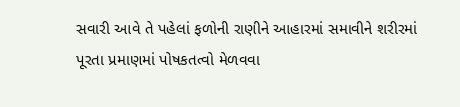સવારી આવે તે પહેલાં ફળોની રાણીને આહારમાં સમાવીને શરીરમાં પૂરતા પ્રમાણમાં પોષકતત્વો મેળવવા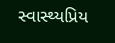સ્વાસ્થ્યપ્રિય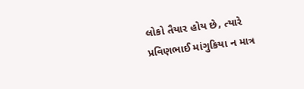લોકો તૈયાર હોય છે, ત્યારે પ્રવિણભાઈ માંગુકિયા ન માત્ર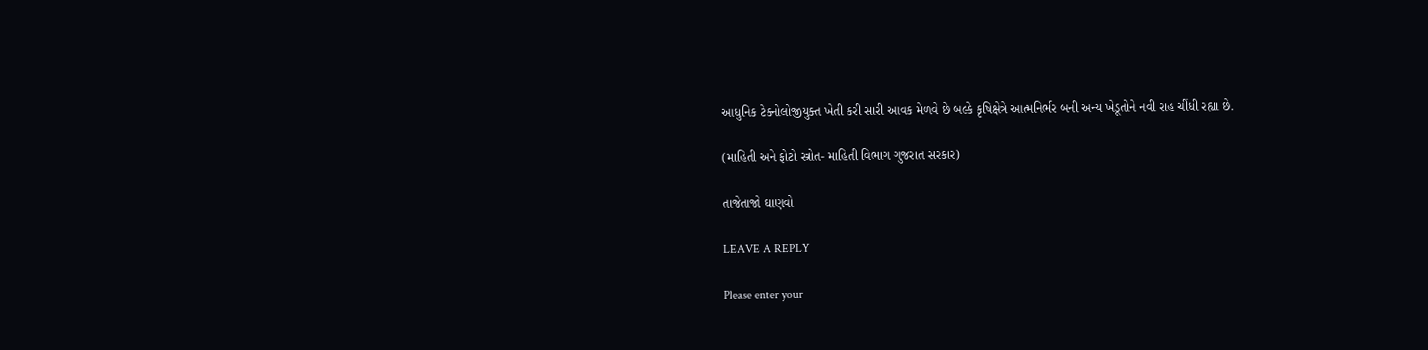આધુનિક ટેક્નોલોજીયુક્ત ખેતી કરી સારી આવક મેળવે છે બલ્કે કૃષિક્ષેત્રે આત્મનિર્ભર બની અન્ય ખેડૂતોને નવી રાહ ચીંધી રહ્યા છે.

(માહિતી અને ફોટો સ્ત્રોત- માહિતી વિભાગ ગુજરાત સરકાર)

તાજેતાજો ઘાણવો

LEAVE A REPLY

Please enter your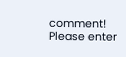comment!
Please enter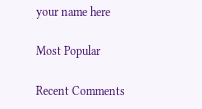your name here

Most Popular

Recent Comments